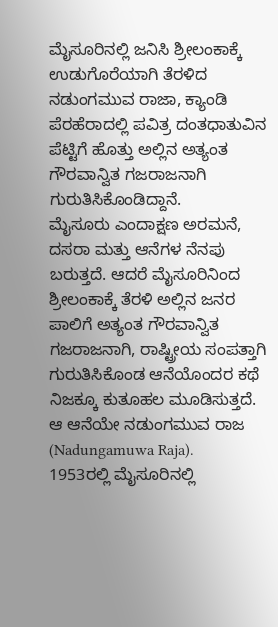ಮೈಸೂರಿನಲ್ಲಿ ಜನಿಸಿ ಶ್ರೀಲಂಕಾಕ್ಕೆ ಉಡುಗೊರೆಯಾಗಿ ತೆರಳಿದ ನಡುಂಗಮುವ ರಾಜಾ, ಕ್ಯಾಂಡಿ ಪೆರಹೆರಾದಲ್ಲಿ ಪವಿತ್ರ ದಂತಧಾತುವಿನ ಪೆಟ್ಟಿಗೆ ಹೊತ್ತು ಅಲ್ಲಿನ ಅತ್ಯಂತ ಗೌರವಾನ್ವಿತ ಗಜರಾಜನಾಗಿ ಗುರುತಿಸಿಕೊಂಡಿದ್ದಾನೆ.
ಮೈಸೂರು ಎಂದಾಕ್ಷಣ ಅರಮನೆ, ದಸರಾ ಮತ್ತು ಆನೆಗಳ ನೆನಪು ಬರುತ್ತದೆ. ಆದರೆ ಮೈಸೂರಿನಿಂದ ಶ್ರೀಲಂಕಾಕ್ಕೆ ತೆರಳಿ ಅಲ್ಲಿನ ಜನರ ಪಾಲಿಗೆ ಅತ್ಯಂತ ಗೌರವಾನ್ವಿತ ಗಜರಾಜನಾಗಿ, ರಾಷ್ಟ್ರೀಯ ಸಂಪತ್ತಾಗಿ ಗುರುತಿಸಿಕೊಂಡ ಆನೆಯೊಂದರ ಕಥೆ ನಿಜಕ್ಕೂ ಕುತೂಹಲ ಮೂಡಿಸುತ್ತದೆ. ಆ ಆನೆಯೇ ನಡುಂಗಮುವ ರಾಜ (Nadungamuwa Raja).
1953ರಲ್ಲಿ ಮೈಸೂರಿನಲ್ಲಿ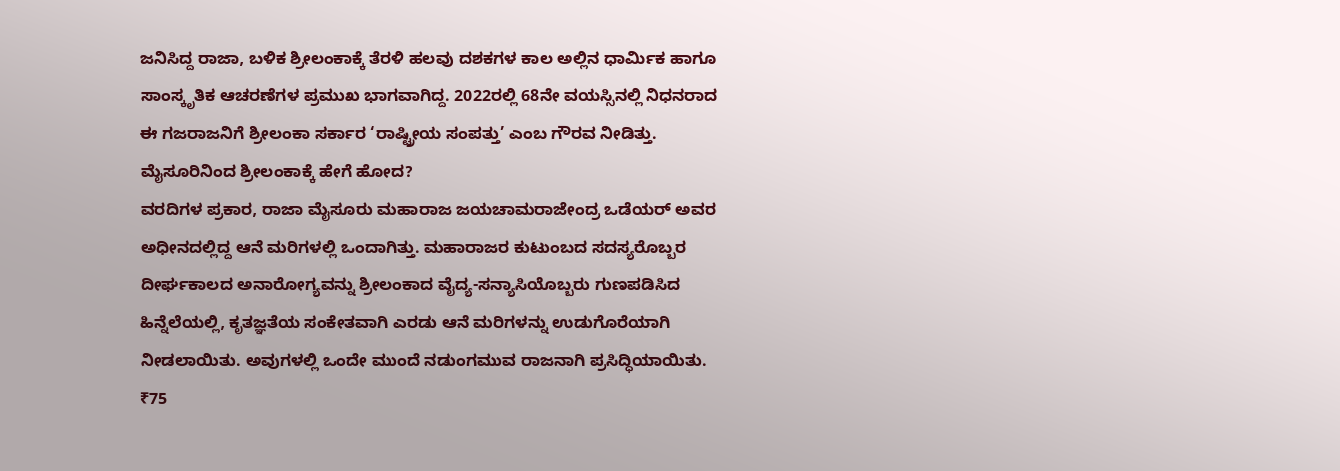ಜನಿಸಿದ್ದ ರಾಜಾ, ಬಳಿಕ ಶ್ರೀಲಂಕಾಕ್ಕೆ ತೆರಳಿ ಹಲವು ದಶಕಗಳ ಕಾಲ ಅಲ್ಲಿನ ಧಾರ್ಮಿಕ ಹಾಗೂ ಸಾಂಸ್ಕೃತಿಕ ಆಚರಣೆಗಳ ಪ್ರಮುಖ ಭಾಗವಾಗಿದ್ದ. 2022ರಲ್ಲಿ 68ನೇ ವಯಸ್ಸಿನಲ್ಲಿ ನಿಧನರಾದ ಈ ಗಜರಾಜನಿಗೆ ಶ್ರೀಲಂಕಾ ಸರ್ಕಾರ ‘ರಾಷ್ಟ್ರೀಯ ಸಂಪತ್ತು’ ಎಂಬ ಗೌರವ ನೀಡಿತ್ತು.
ಮೈಸೂರಿನಿಂದ ಶ್ರೀಲಂಕಾಕ್ಕೆ ಹೇಗೆ ಹೋದ?
ವರದಿಗಳ ಪ್ರಕಾರ, ರಾಜಾ ಮೈಸೂರು ಮಹಾರಾಜ ಜಯಚಾಮರಾಜೇಂದ್ರ ಒಡೆಯರ್ ಅವರ ಅಧೀನದಲ್ಲಿದ್ದ ಆನೆ ಮರಿಗಳಲ್ಲಿ ಒಂದಾಗಿತ್ತು. ಮಹಾರಾಜರ ಕುಟುಂಬದ ಸದಸ್ಯರೊಬ್ಬರ ದೀರ್ಘಕಾಲದ ಅನಾರೋಗ್ಯವನ್ನು ಶ್ರೀಲಂಕಾದ ವೈದ್ಯ-ಸನ್ಯಾಸಿಯೊಬ್ಬರು ಗುಣಪಡಿಸಿದ ಹಿನ್ನೆಲೆಯಲ್ಲಿ, ಕೃತಜ್ಞತೆಯ ಸಂಕೇತವಾಗಿ ಎರಡು ಆನೆ ಮರಿಗಳನ್ನು ಉಡುಗೊರೆಯಾಗಿ ನೀಡಲಾಯಿತು. ಅವುಗಳಲ್ಲಿ ಒಂದೇ ಮುಂದೆ ನಡುಂಗಮುವ ರಾಜನಾಗಿ ಪ್ರಸಿದ್ಧಿಯಾಯಿತು.
₹75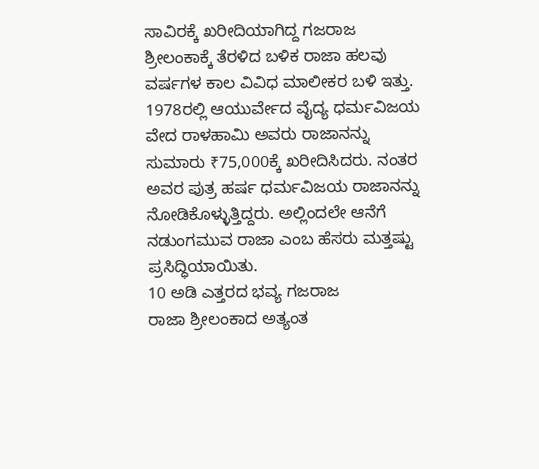ಸಾವಿರಕ್ಕೆ ಖರೀದಿಯಾಗಿದ್ದ ಗಜರಾಜ
ಶ್ರೀಲಂಕಾಕ್ಕೆ ತೆರಳಿದ ಬಳಿಕ ರಾಜಾ ಹಲವು ವರ್ಷಗಳ ಕಾಲ ವಿವಿಧ ಮಾಲೀಕರ ಬಳಿ ಇತ್ತು. 1978ರಲ್ಲಿ ಆಯುರ್ವೇದ ವೈದ್ಯ ಧರ್ಮವಿಜಯ ವೇದ ರಾಳಹಾಮಿ ಅವರು ರಾಜಾನನ್ನು ಸುಮಾರು ₹75,000ಕ್ಕೆ ಖರೀದಿಸಿದರು. ನಂತರ ಅವರ ಪುತ್ರ ಹರ್ಷ ಧರ್ಮವಿಜಯ ರಾಜಾನನ್ನು ನೋಡಿಕೊಳ್ಳುತ್ತಿದ್ದರು. ಅಲ್ಲಿಂದಲೇ ಆನೆಗೆ ನಡುಂಗಮುವ ರಾಜಾ ಎಂಬ ಹೆಸರು ಮತ್ತಷ್ಟು ಪ್ರಸಿದ್ಧಿಯಾಯಿತು.
10 ಅಡಿ ಎತ್ತರದ ಭವ್ಯ ಗಜರಾಜ
ರಾಜಾ ಶ್ರೀಲಂಕಾದ ಅತ್ಯಂತ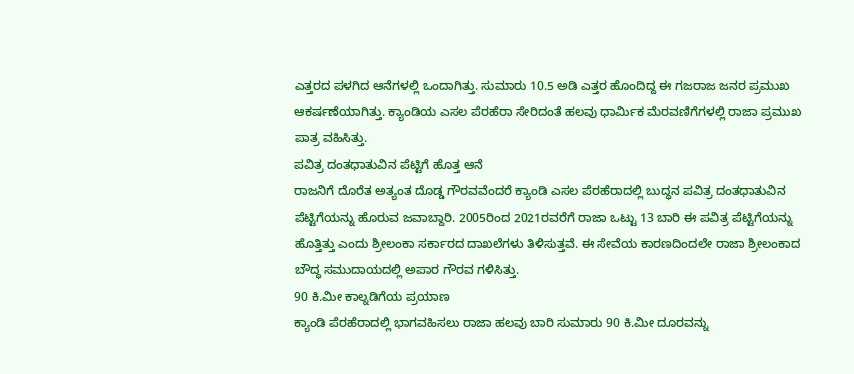ಎತ್ತರದ ಪಳಗಿದ ಆನೆಗಳಲ್ಲಿ ಒಂದಾಗಿತ್ತು. ಸುಮಾರು 10.5 ಅಡಿ ಎತ್ತರ ಹೊಂದಿದ್ದ ಈ ಗಜರಾಜ ಜನರ ಪ್ರಮುಖ ಆಕರ್ಷಣೆಯಾಗಿತ್ತು. ಕ್ಯಾಂಡಿಯ ಎಸಲ ಪೆರಹೆರಾ ಸೇರಿದಂತೆ ಹಲವು ಧಾರ್ಮಿಕ ಮೆರವಣಿಗೆಗಳಲ್ಲಿ ರಾಜಾ ಪ್ರಮುಖ ಪಾತ್ರ ವಹಿಸಿತ್ತು.
ಪವಿತ್ರ ದಂತಧಾತುವಿನ ಪೆಟ್ಟಿಗೆ ಹೊತ್ತ ಆನೆ
ರಾಜನಿಗೆ ದೊರೆತ ಅತ್ಯಂತ ದೊಡ್ಡ ಗೌರವವೆಂದರೆ ಕ್ಯಾಂಡಿ ಎಸಲ ಪೆರಹೆರಾದಲ್ಲಿ ಬುದ್ಧನ ಪವಿತ್ರ ದಂತಧಾತುವಿನ ಪೆಟ್ಟಿಗೆಯನ್ನು ಹೊರುವ ಜವಾಬ್ದಾರಿ. 2005ರಿಂದ 2021ರವರೆಗೆ ರಾಜಾ ಒಟ್ಟು 13 ಬಾರಿ ಈ ಪವಿತ್ರ ಪೆಟ್ಟಿಗೆಯನ್ನು ಹೊತ್ತಿತ್ತು ಎಂದು ಶ್ರೀಲಂಕಾ ಸರ್ಕಾರದ ದಾಖಲೆಗಳು ತಿಳಿಸುತ್ತವೆ. ಈ ಸೇವೆಯ ಕಾರಣದಿಂದಲೇ ರಾಜಾ ಶ್ರೀಲಂಕಾದ ಬೌದ್ಧ ಸಮುದಾಯದಲ್ಲಿ ಅಪಾರ ಗೌರವ ಗಳಿಸಿತ್ತು.
90 ಕಿ.ಮೀ ಕಾಲ್ನಡಿಗೆಯ ಪ್ರಯಾಣ
ಕ್ಯಾಂಡಿ ಪೆರಹೆರಾದಲ್ಲಿ ಭಾಗವಹಿಸಲು ರಾಜಾ ಹಲವು ಬಾರಿ ಸುಮಾರು 90 ಕಿ.ಮೀ ದೂರವನ್ನು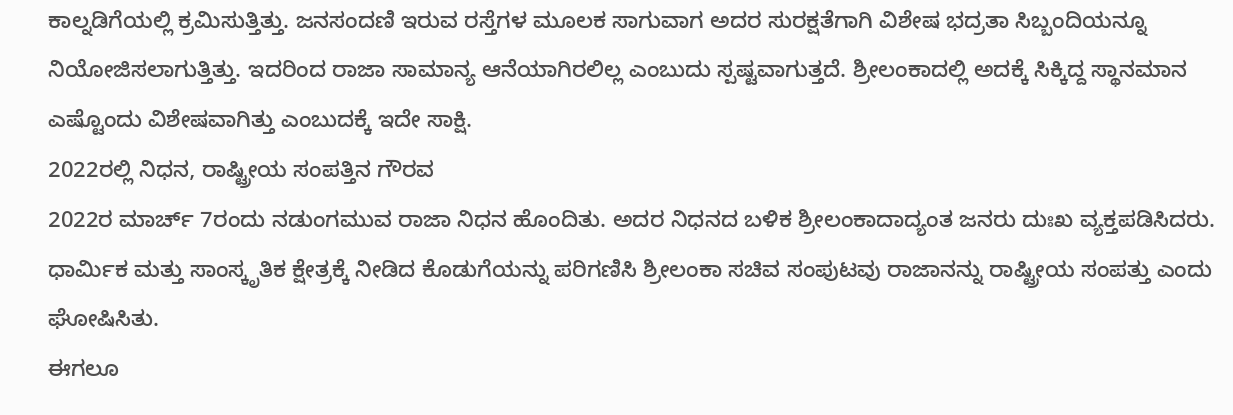ಕಾಲ್ನಡಿಗೆಯಲ್ಲಿ ಕ್ರಮಿಸುತ್ತಿತ್ತು. ಜನಸಂದಣಿ ಇರುವ ರಸ್ತೆಗಳ ಮೂಲಕ ಸಾಗುವಾಗ ಅದರ ಸುರಕ್ಷತೆಗಾಗಿ ವಿಶೇಷ ಭದ್ರತಾ ಸಿಬ್ಬಂದಿಯನ್ನೂ ನಿಯೋಜಿಸಲಾಗುತ್ತಿತ್ತು. ಇದರಿಂದ ರಾಜಾ ಸಾಮಾನ್ಯ ಆನೆಯಾಗಿರಲಿಲ್ಲ ಎಂಬುದು ಸ್ಪಷ್ಟವಾಗುತ್ತದೆ. ಶ್ರೀಲಂಕಾದಲ್ಲಿ ಅದಕ್ಕೆ ಸಿಕ್ಕಿದ್ದ ಸ್ಥಾನಮಾನ ಎಷ್ಟೊಂದು ವಿಶೇಷವಾಗಿತ್ತು ಎಂಬುದಕ್ಕೆ ಇದೇ ಸಾಕ್ಷಿ.
2022ರಲ್ಲಿ ನಿಧನ, ರಾಷ್ಟ್ರೀಯ ಸಂಪತ್ತಿನ ಗೌರವ
2022ರ ಮಾರ್ಚ್ 7ರಂದು ನಡುಂಗಮುವ ರಾಜಾ ನಿಧನ ಹೊಂದಿತು. ಅದರ ನಿಧನದ ಬಳಿಕ ಶ್ರೀಲಂಕಾದಾದ್ಯಂತ ಜನರು ದುಃಖ ವ್ಯಕ್ತಪಡಿಸಿದರು. ಧಾರ್ಮಿಕ ಮತ್ತು ಸಾಂಸ್ಕೃತಿಕ ಕ್ಷೇತ್ರಕ್ಕೆ ನೀಡಿದ ಕೊಡುಗೆಯನ್ನು ಪರಿಗಣಿಸಿ ಶ್ರೀಲಂಕಾ ಸಚಿವ ಸಂಪುಟವು ರಾಜಾನನ್ನು ರಾಷ್ಟ್ರೀಯ ಸಂಪತ್ತು ಎಂದು ಘೋಷಿಸಿತು.
ಈಗಲೂ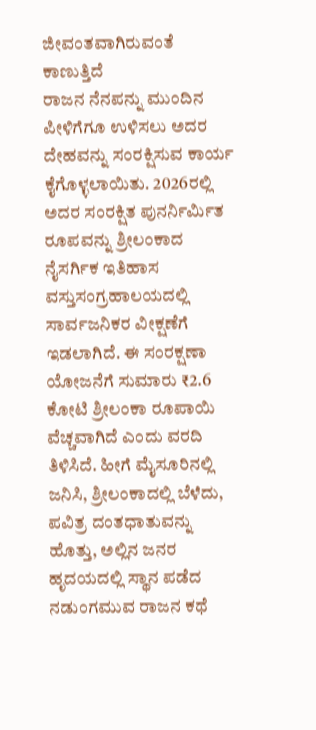ಜೀವಂತವಾಗಿರುವಂತೆ ಕಾಣುತ್ತಿದೆ
ರಾಜನ ನೆನಪನ್ನು ಮುಂದಿನ ಪೀಳಿಗೆಗೂ ಉಳಿಸಲು ಅದರ ದೇಹವನ್ನು ಸಂರಕ್ಷಿಸುವ ಕಾರ್ಯ ಕೈಗೊಳ್ಳಲಾಯಿತು. 2026ರಲ್ಲಿ ಅದರ ಸಂರಕ್ಷಿತ ಪುನರ್ನಿರ್ಮಿತ ರೂಪವನ್ನು ಶ್ರೀಲಂಕಾದ ನೈಸರ್ಗಿಕ ಇತಿಹಾಸ ವಸ್ತುಸಂಗ್ರಹಾಲಯದಲ್ಲಿ ಸಾರ್ವಜನಿಕರ ವೀಕ್ಷಣೆಗೆ ಇಡಲಾಗಿದೆ. ಈ ಸಂರಕ್ಷಣಾ ಯೋಜನೆಗೆ ಸುಮಾರು ₹2.6 ಕೋಟಿ ಶ್ರೀಲಂಕಾ ರೂಪಾಯಿ ವೆಚ್ಚವಾಗಿದೆ ಎಂದು ವರದಿ ತಿಳಿಸಿದೆ. ಹೀಗೆ ಮೈಸೂರಿನಲ್ಲಿ ಜನಿಸಿ, ಶ್ರೀಲಂಕಾದಲ್ಲಿ ಬೆಳೆದು, ಪವಿತ್ರ ದಂತಧಾತುವನ್ನು ಹೊತ್ತು, ಅಲ್ಲಿನ ಜನರ ಹೃದಯದಲ್ಲಿ ಸ್ಥಾನ ಪಡೆದ ನಡುಂಗಮುವ ರಾಜನ ಕಥೆ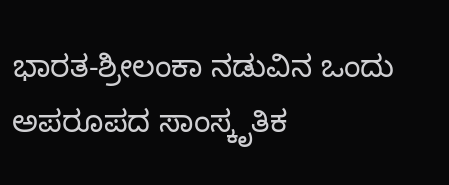ಭಾರತ-ಶ್ರೀಲಂಕಾ ನಡುವಿನ ಒಂದು ಅಪರೂಪದ ಸಾಂಸ್ಕೃತಿಕ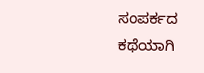ಸಂಪರ್ಕದ ಕಥೆಯಾಗಿ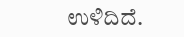ಉಳಿದಿದೆ.